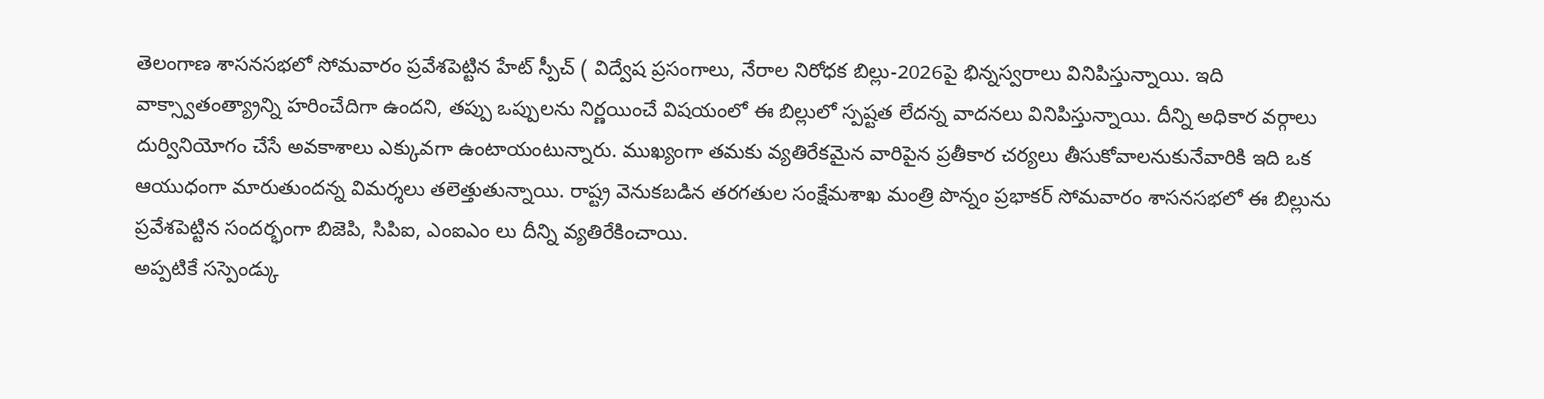తెలంగాణ శాసనసభలో సోమవారం ప్రవేశపెట్టిన హేట్ స్పీచ్ ( విద్వేష ప్రసంగాలు, నేరాల నిరోధక బిల్లు-2026పై భిన్నస్వరాలు వినిపిస్తున్నాయి. ఇది వాక్స్వాతంత్య్రాన్ని హరించేదిగా ఉందని, తప్పు ఒప్పులను నిర్ణయించే విషయంలో ఈ బిల్లులో స్పష్టత లేదన్న వాదనలు వినిపిస్తున్నాయి. దీన్ని అధికార వర్గాలు దుర్వినియోగం చేసే అవకాశాలు ఎక్కువగా ఉంటాయంటున్నారు. ముఖ్యంగా తమకు వ్యతిరేకమైన వారిపైన ప్రతీకార చర్యలు తీసుకోవాలనుకునేవారికి ఇది ఒక ఆయుధంగా మారుతుందన్న విమర్శలు తలెత్తుతున్నాయి. రాష్ట్ర వెనుకబడిన తరగతుల సంక్షేమశాఖ మంత్రి పొన్నం ప్రభాకర్ సోమవారం శాసనసభలో ఈ బిల్లును ప్రవేశపెట్టిన సందర్భంగా బిజెపి, సిపిఐ, ఎంఐఎం లు దీన్ని వ్యతిరేకించాయి.
అప్పటికే సస్పెండ్కు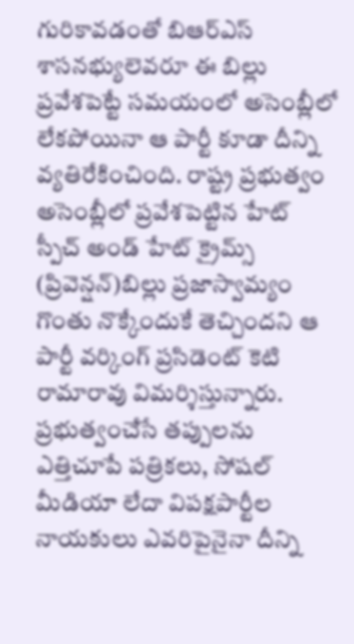గురికావడంతో బిఆర్ఎస్ శాసనభ్యులెవరూ ఈ బిల్లు ప్రవేశపెట్టే సమయంలో అసెంబ్లీలో లేకపోయినా ఆ పార్టీ కూడా దీన్ని వ్యతిరేకించింది. రాష్ట్ర ప్రభుత్వం అసెంబ్లీలో ప్రవేశపెట్టిన హేట్ స్పీచ్ అండ్ హేట్ క్రైమ్స్ (ప్రివెన్షన్)బిల్లు ప్రజాస్వామ్యం గొంతు నొక్కేందుకే తెచ్చిందని ఆ పార్టీ వర్కింగ్ ప్రసిడెంట్ కెటి రామారావు విమర్శిస్తున్నారు. ప్రభుత్వంచేసే తప్పులను ఎత్తిచూపే పత్రికలు, సోషల్ మీడియా లేదా విపక్షపార్టీల నాయకులు ఎవరిపైనైనా దీన్ని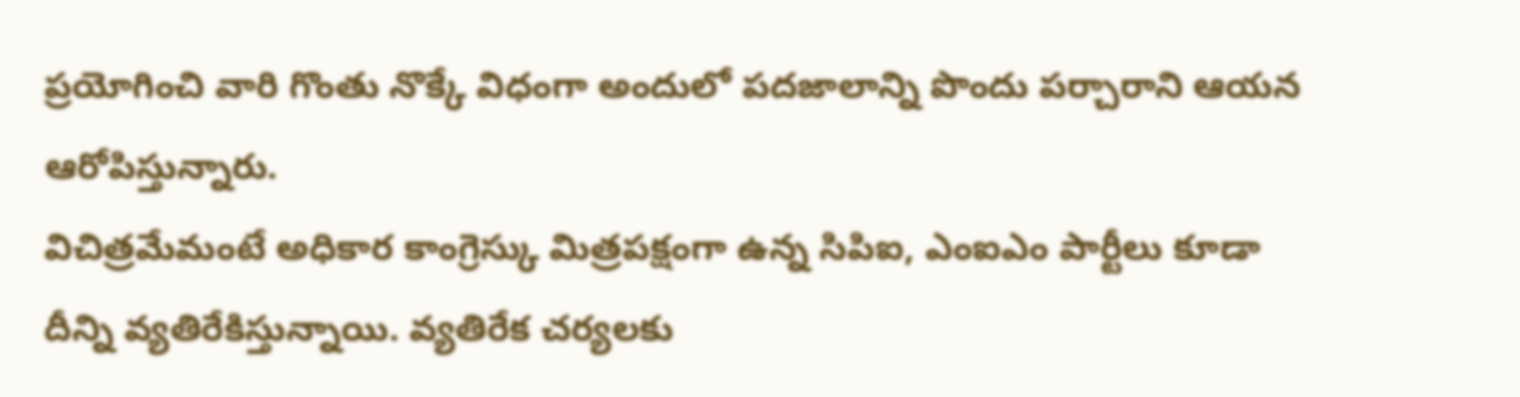ప్రయోగించి వారి గొంతు నొక్కే విధంగా అందులో పదజాలాన్ని పొందు పర్చారాని ఆయన ఆరోపిస్తున్నారు.
విచిత్రమేమంటే అధికార కాంగ్రెస్కు మిత్రపక్షంగా ఉన్న సిపిఐ, ఎంఐఎం పార్టీలు కూడా దీన్ని వ్యతిరేకిస్తున్నాయి. వ్యతిరేక చర్యలకు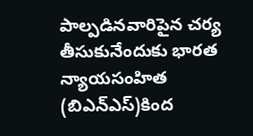పాల్పడినవారిపైన చర్య తీసుకునేందుకు భారత న్యాయసంహిత (బిఎన్ఎస్)కింద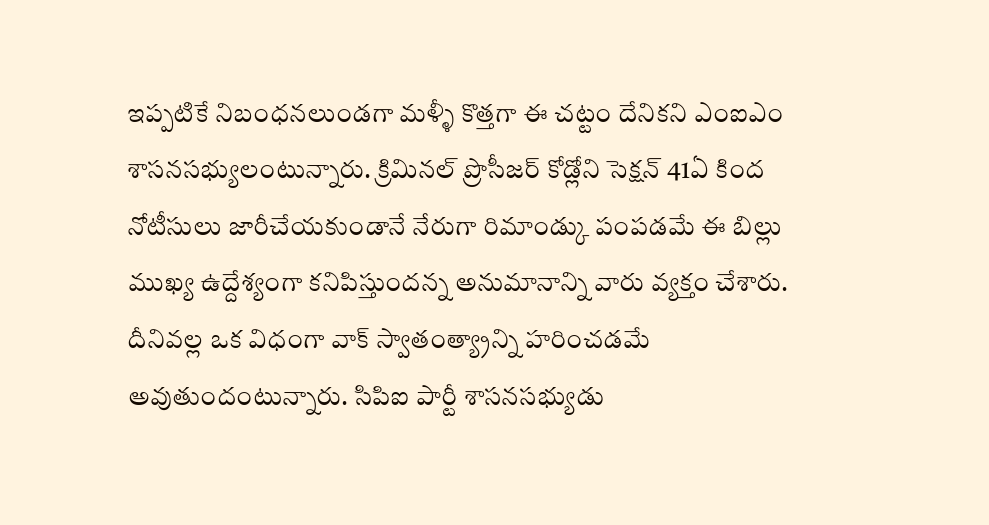ఇప్పటికే నిబంధనలుండగా మళ్ళీ కొత్తగా ఈ చట్టం దేనికని ఎంఐఎం శాసనసభ్యులంటున్నారు. క్రిమినల్ ప్రొసీజర్ కోడ్లోని సెక్షన్ 41ఏ కింద నోటీసులు జారీచేయకుండానే నేరుగా రిమాండ్కు పంపడమే ఈ బిల్లు ముఖ్య ఉద్దేశ్యంగా కనిపిస్తుందన్న అనుమానాన్ని వారు వ్యక్తం చేశారు. దీనివల్ల ఒక విధంగా వాక్ స్వాతంత్య్రాన్ని హరించడమే అవుతుందంటున్నారు. సిపిఐ పార్టీ శాసనసభ్యుడు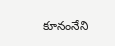కూనంనేని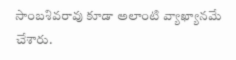సాంబశివరావు కూడా అలాంటి వ్యాఖ్యానమే చేశారు.